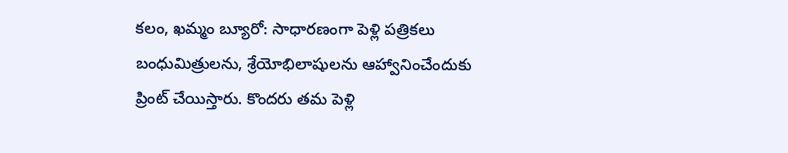కలం, ఖమ్మం బ్యూరో: సాధారణంగా పెళ్లి పత్రికలు బంధుమిత్రులను, శ్రేయోభిలాషులను ఆహ్వానించేందుకు ప్రింట్ చేయిస్తారు. కొందరు తమ పెళ్లి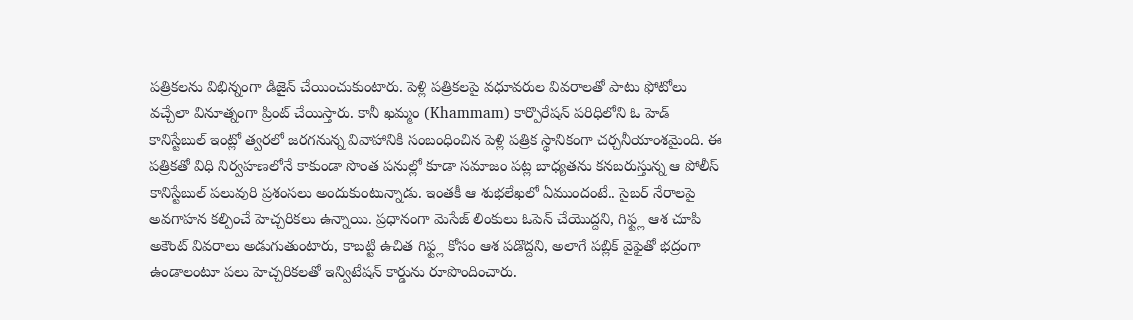పత్రికలను విభిన్నంగా డిజైన్ చేయించుకుంటారు. పెళ్లి పత్రికలపై వధూవరుల వివరాలతో పాటు ఫోటోలు వచ్చేలా వినూత్నంగా ప్రింట్ చేయిస్తారు. కానీ ఖమ్మం (Khammam) కార్పొరేషన్ పరిధిలోని ఓ హెడ్ కానిస్టేబుల్ ఇంట్లో త్వరలో జరగనున్న వివాహానికి సంబంధించిన పెళ్లి పత్రిక స్థానికంగా చర్చనీయాంశమైంది. ఈ పత్రికతో విధి నిర్వహణలోనే కాకుండా సొంత పనుల్లో కూడా సమాజం పట్ల బాధ్యతను కనబరుస్తున్న ఆ పోలీస్ కానిస్టేబుల్ పలువురి ప్రశంసలు అందుకుంటున్నాడు. ఇంతకీ ఆ శుభలేఖలో ఏముందంటే.. సైబర్ నేరాలపై అవగాహన కల్పించే హెచ్చరికలు ఉన్నాయి. ప్రధానంగా మెసేజ్ లింకులు ఓపెన్ చేయొద్దని, గిఫ్ట్ల ఆశ చూపి అకౌంట్ వివరాలు అడుగుతుంటారు, కాబట్టి ఉచిత గిఫ్ట్ల కోసం ఆశ పడొద్దని, అలాగే పబ్లిక్ వైఫైతో భద్రంగా ఉండాలంటూ పలు హెచ్చరికలతో ఇన్విటేషన్ కార్డును రూపొందించారు.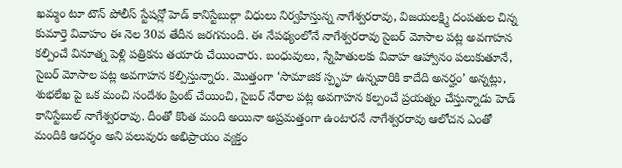ఖమ్మం టూ టౌన్ పోలీస్ స్టేషన్లో హెడ్ కానిస్టేబుల్గా విధులు నిర్వహిస్తున్న నాగేశ్వరరావు, విజయలక్ష్మి దంపతుల చిన్న కుమార్తె వివాహం ఈ నెల 30వ తేదీన జరగనుంది. ఈ నేపథ్యంలోనే నాగేశ్వరరావు సైబర్ మోసాల పట్ల అవగాహన కల్పించే వినూత్న పెళ్లి పత్రికను తయారు చేయించారు. బంధువులు, స్నేహితులకు వివాహ ఆహ్వానం పలుకుతూనే, సైబర్ మోసాల పట్ల అవగాహన కల్పిస్తున్నారు. మొత్తంగా ‘సామాజిక స్పృహ ఉన్నవారికి కాదేది అనర్హం’ అన్నట్లు, శుభలేఖ పై ఒక మంచి సందేశం ప్రింట్ చేయించి, సైబర్ నేరాల పట్ల అవగాహన కల్పంచే ప్రయత్నం చేస్తున్నాడు హెడ్ కానిస్టేబుల్ నాగేశ్వరరావు. దీంతో కొంత మంది అయినా అప్రమత్తంగా ఉంటారనే నాగేశ్వరరావు ఆలోచన ఎంతో మందికి ఆదర్శం అని పలువురు అభిప్రాయం వ్యక్తం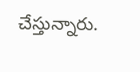చేస్తున్నారు.